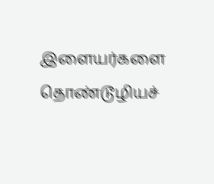இளையர்களை தொண்டூழியச்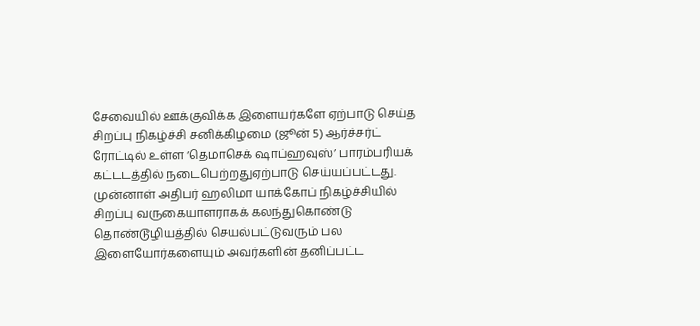சேவையில் ஊக்குவிக்க இளையர்களே ஏற்பாடு செய்த சிறப்பு நிகழ்ச்சி சனிக்கிழமை (ஜூன் 5) ஆர்ச்சர்ட் ரோட்டில் உள்ள ‘தெமாசெக் ஷாப்ஹவுஸ்’ பாரம்பரியக் கட்டடத்தில் நடைபெற்றதுஏற்பாடு செய்யப்பட்டது.
முன்னாள் அதிபர் ஹலிமா யாக்கோப் நிகழ்ச்சியில் சிறப்பு வருகையாளராகக் கலந்துகொண்டு தொண்டூழியத்தில் செயல்பட்டுவரும் பல இளையோர்களையும் அவர்களின் தனிப்பட்ட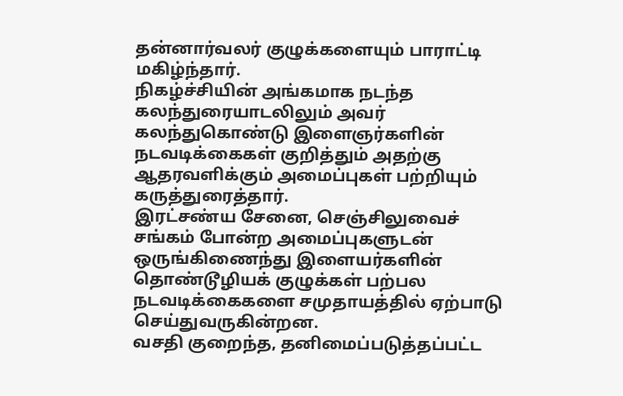தன்னார்வலர் குழுக்களையும் பாராட்டி மகிழ்ந்தார்.
நிகழ்ச்சியின் அங்கமாக நடந்த கலந்துரையாடலிலும் அவர் கலந்துகொண்டு இளைஞர்களின் நடவடிக்கைகள் குறித்தும் அதற்கு ஆதரவளிக்கும் அமைப்புகள் பற்றியும் கருத்துரைத்தார்.
இரட்சண்ய சேனை, செஞ்சிலுவைச் சங்கம் போன்ற அமைப்புகளுடன் ஒருங்கிணைந்து இளையர்களின் தொண்டூழியக் குழுக்கள் பற்பல நடவடிக்கைகளை சமுதாயத்தில் ஏற்பாடு செய்துவருகின்றன.
வசதி குறைந்த, தனிமைப்படுத்தப்பட்ட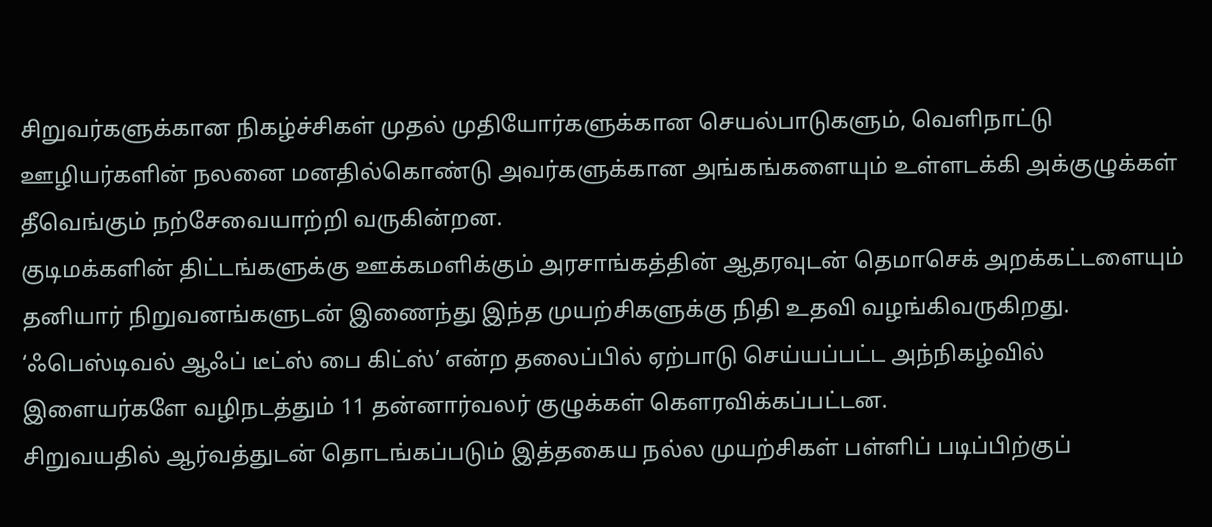சிறுவர்களுக்கான நிகழ்ச்சிகள் முதல் முதியோர்களுக்கான செயல்பாடுகளும், வெளிநாட்டு ஊழியர்களின் நலனை மனதில்கொண்டு அவர்களுக்கான அங்கங்களையும் உள்ளடக்கி அக்குழுக்கள் தீவெங்கும் நற்சேவையாற்றி வருகின்றன.
குடிமக்களின் திட்டங்களுக்கு ஊக்கமளிக்கும் அரசாங்கத்தின் ஆதரவுடன் தெமாசெக் அறக்கட்டளையும் தனியார் நிறுவனங்களுடன் இணைந்து இந்த முயற்சிகளுக்கு நிதி உதவி வழங்கிவருகிறது.
‘ஃபெஸ்டிவல் ஆஃப் டீட்ஸ் பை கிட்ஸ்’ என்ற தலைப்பில் ஏற்பாடு செய்யப்பட்ட அந்நிகழ்வில் இளையர்களே வழிநடத்தும் 11 தன்னார்வலர் குழுக்கள் கௌரவிக்கப்பட்டன.
சிறுவயதில் ஆர்வத்துடன் தொடங்கப்படும் இத்தகைய நல்ல முயற்சிகள் பள்ளிப் படிப்பிற்குப்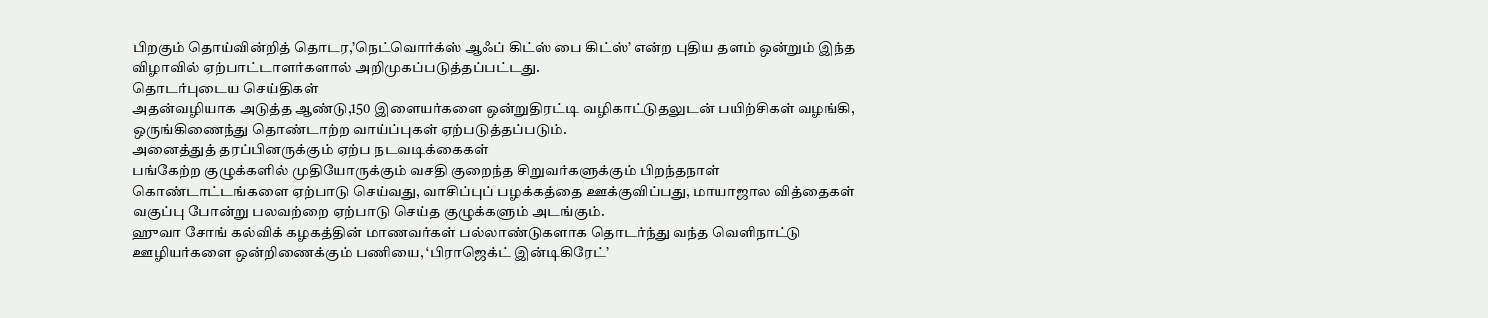பிறகும் தொய்வின்றித் தொடர,’நெட்வொர்க்ஸ் ஆஃப் கிட்ஸ் பை கிட்ஸ்’ என்ற புதிய தளம் ஒன்றும் இந்த விழாவில் ஏற்பாட்டாளர்களால் அறிமுகப்படுத்தப்பட்டது.
தொடர்புடைய செய்திகள்
அதன்வழியாக அடுத்த ஆண்டு,150 இளையர்களை ஒன்றுதிரட்டி வழிகாட்டுதலுடன் பயிற்சிகள் வழங்கி, ஒருங்கிணைந்து தொண்டாற்ற வாய்ப்புகள் ஏற்படுத்தப்படும்.
அனைத்துத் தரப்பினருக்கும் ஏற்ப நடவடிக்கைகள்
பங்கேற்ற குழுக்களில் முதியோருக்கும் வசதி குறைந்த சிறுவர்களுக்கும் பிறந்தநாள் கொண்டாட்டங்களை ஏற்பாடு செய்வது, வாசிப்புப் பழக்கத்தை ஊக்குவிப்பது, மாயாஜால வித்தைகள் வகுப்பு போன்று பலவற்றை ஏற்பாடு செய்த குழுக்களும் அடங்கும்.
ஹுவா சோங் கல்விக் கழகத்தின் மாணவர்கள் பல்லாண்டுகளாக தொடர்ந்து வந்த வெளிநாட்டு ஊழியர்களை ஒன்றிணைக்கும் பணியை, ‘பிராஜெக்ட் இன்டிகிரேட்’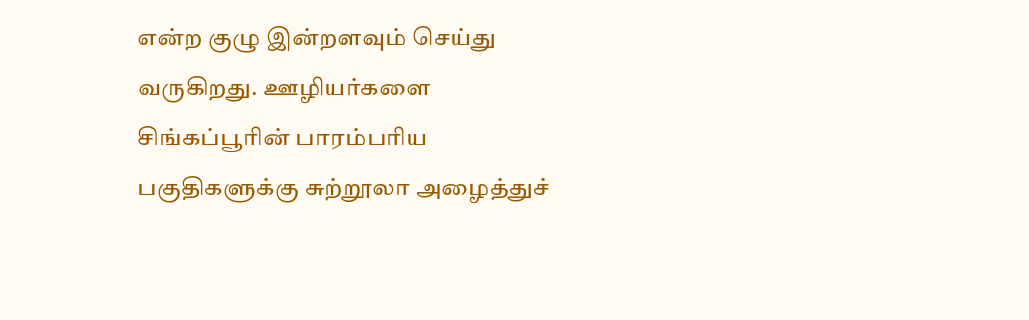என்ற குழு இன்றளவும் செய்து வருகிறது. ஊழியர்களை சிங்கப்பூரின் பாரம்பரிய பகுதிகளுக்கு சுற்றூலா அழைத்துச்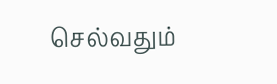செல்வதும்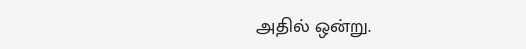அதில் ஒன்று.